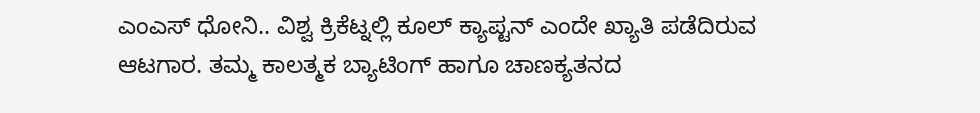ಎಂಎಸ್ ಧೋನಿ.. ವಿಶ್ವ ಕ್ರಿಕೆಟ್ನಲ್ಲಿ ಕೂಲ್ ಕ್ಯಾಪ್ಟನ್ ಎಂದೇ ಖ್ಯಾತಿ ಪಡೆದಿರುವ ಆಟಗಾರ. ತಮ್ಮ ಕಾಲತ್ಮಕ ಬ್ಯಾಟಿಂಗ್ ಹಾಗೂ ಚಾಣಕ್ಯತನದ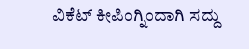ವಿಕೆಟ್ ಕೀಪಿಂಗ್ನಿಂದಾಗಿ ಸದ್ದು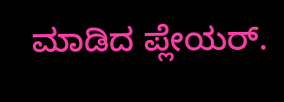ಮಾಡಿದ ಪ್ಲೇಯರ್.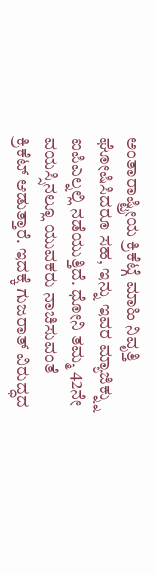ಅಂತಾರಾಷ್ಟ್ರೀಯ ಕ್ರಿಕೆಟ್ಗೆ ಮಾಹಿ ನಿವೃತ್ತಿ ಘೋಷಿಸಿದರೂ ಸಹ, ಇನ್ನು ಇವರ ಮ್ಯಾಜಿಕ್ನ್ನು ಐಪಿಎಲ್ನಲ್ಲಿ ನಡೆಯುತ್ತಿದೆ. ಧೋನಿ ತಮ್ಮ 42ನೇ ವಯಸ್ಸಿನಲ್ಲೂ ಯುವಕರು ನಾಚಿಸುವಂತೆ ಕ್ರಿಕೆಟ್ ಆಡುತ್ತಾರೆ. ಇದಕ್ಕೆ ಗುಜರಾತ್ ವಿರುದ್ಧದ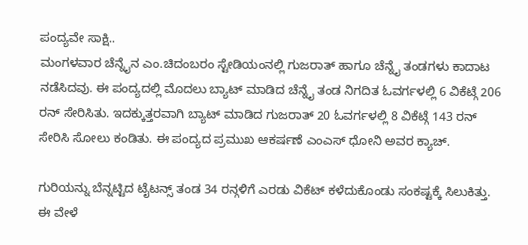ಪಂದ್ಯವೇ ಸಾಕ್ಷಿ..
ಮಂಗಳವಾರ ಚೆನ್ನೈನ ಎಂ.ಚಿದಂಬರಂ ಸ್ಟೇಡಿಯಂನಲ್ಲಿ ಗುಜರಾತ್ ಹಾಗೂ ಚೆನ್ನೈ ತಂಡಗಳು ಕಾದಾಟ ನಡೆಸಿದವು. ಈ ಪಂದ್ಯದಲ್ಲಿ ಮೊದಲು ಬ್ಯಾಟ್ ಮಾಡಿದ ಚೆನ್ನೈ ತಂಡ ನಿಗದಿತ ಓವರ್ಗಳಲ್ಲಿ 6 ವಿಕೆಟ್ಗೆ 206 ರನ್ ಸೇರಿಸಿತು. ಇದಕ್ಕುತ್ತರವಾಗಿ ಬ್ಯಾಟ್ ಮಾಡಿದ ಗುಜರಾತ್ 20 ಓವರ್ಗಳಲ್ಲಿ 8 ವಿಕೆಟ್ಗೆ 143 ರನ್ ಸೇರಿಸಿ ಸೋಲು ಕಂಡಿತು. ಈ ಪಂದ್ಯದ ಪ್ರಮುಖ ಆಕರ್ಷಣೆ ಎಂಎಸ್ ಧೋನಿ ಅವರ ಕ್ಯಾಚ್.

ಗುರಿಯನ್ನು ಬೆನ್ನಟ್ಟಿದ ಟೈಟನ್ಸ್ ತಂಡ 34 ರನ್ಗಳಿಗೆ ಎರಡು ವಿಕೆಟ್ ಕಳೆದುಕೊಂಡು ಸಂಕಷ್ಟಕ್ಕೆ ಸಿಲುಕಿತ್ತು. ಈ ವೇಳೆ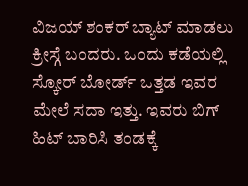ವಿಜಯ್ ಶಂಕರ್ ಬ್ಯಾಟ್ ಮಾಡಲು ಕ್ರೀಸ್ಗೆ ಬಂದರು. ಒಂದು ಕಡೆಯಲ್ಲಿ ಸ್ಕೋರ್ ಬೋರ್ಡ್ ಒತ್ತಡ ಇವರ ಮೇಲೆ ಸದಾ ಇತ್ತು. ಇವರು ಬಿಗ್ ಹಿಟ್ ಬಾರಿಸಿ ತಂಡಕ್ಕೆ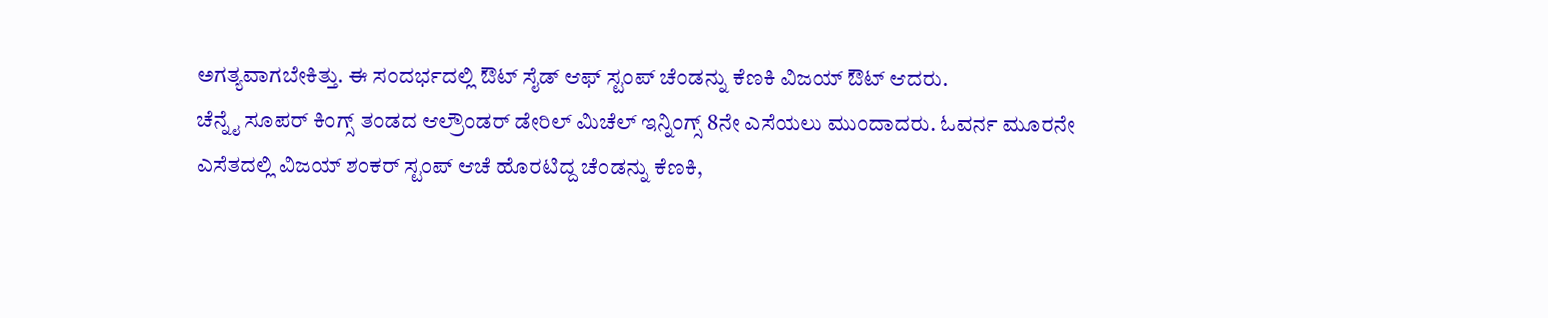ಅಗತ್ಯವಾಗಬೇಕಿತ್ತು. ಈ ಸಂದರ್ಭದಲ್ಲಿ ಔಟ್ ಸೈಡ್ ಆಫ್ ಸ್ಟಂಪ್ ಚೆಂಡನ್ನು ಕೆಣಕಿ ವಿಜಯ್ ಔಟ್ ಆದರು.
ಚೆನ್ನೈ ಸೂಪರ್ ಕಿಂಗ್ಸ್ ತಂಡದ ಆಲ್ರೌಂಡರ್ ಡೇರಿಲ್ ಮಿಚೆಲ್ ಇನ್ನಿಂಗ್ಸ್ 8ನೇ ಎಸೆಯಲು ಮುಂದಾದರು. ಓವರ್ನ ಮೂರನೇ ಎಸೆತದಲ್ಲಿ ವಿಜಯ್ ಶಂಕರ್ ಸ್ಟಂಪ್ ಆಚೆ ಹೊರಟಿದ್ದ ಚೆಂಡನ್ನು ಕೆಣಕಿ,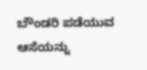ಬೌಂಡರಿ ಪಡೆಯುವ ಆಸೆಯನ್ನು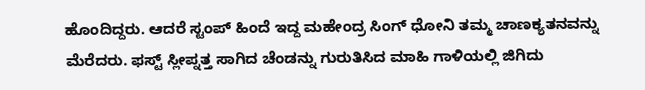ಹೊಂದಿದ್ದರು. ಆದರೆ ಸ್ಟಂಪ್ ಹಿಂದೆ ಇದ್ದ ಮಹೇಂದ್ರ ಸಿಂಗ್ ಧೋನಿ ತಮ್ಮ ಚಾಣಕ್ಯತನವನ್ನು ಮೆರೆದರು. ಫಸ್ಟ್ ಸ್ಲೀಪ್ನತ್ತ ಸಾಗಿದ ಚೆಂಡನ್ನು ಗುರುತಿಸಿದ ಮಾಹಿ ಗಾಳಿಯಲ್ಲಿ ಜಿಗಿದು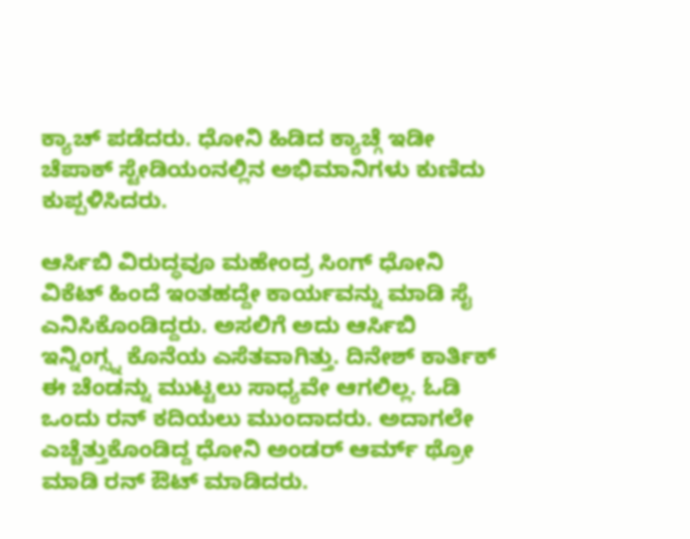ಕ್ಯಾಚ್ ಪಡೆದರು. ಧೋನಿ ಹಿಡಿದ ಕ್ಯಾಚ್ಗೆ ಇಡೀ ಚೆಪಾಕ್ ಸ್ಟೇಡಿಯಂನಲ್ಲಿನ ಅಭಿಮಾನಿಗಳು ಕುಣಿದು ಕುಪ್ಪಳಿಸಿದರು.

ಆರ್ಸಿಬಿ ವಿರುದ್ಧವೂ ಮಹೇಂದ್ರ ಸಿಂಗ್ ಧೋನಿ ವಿಕೆಟ್ ಹಿಂದೆ ಇಂತಹದ್ದೇ ಕಾರ್ಯವನ್ನು ಮಾಡಿ ಸೈ ಎನಿಸಿಕೊಂಡಿದ್ದರು. ಅಸಲಿಗೆ ಅದು ಆರ್ಸಿಬಿ ಇನ್ನಿಂಗ್ಸ್ನ ಕೊನೆಯ ಎಸೆತವಾಗಿತ್ತು. ದಿನೇಶ್ ಕಾರ್ತಿಕ್ ಈ ಚೆಂಡನ್ನು ಮುಟ್ಟಲು ಸಾಧ್ಯವೇ ಆಗಲಿಲ್ಲ. ಓಡಿ ಒಂದು ರನ್ ಕದಿಯಲು ಮುಂದಾದರು. ಅದಾಗಲೇ ಎಚ್ಚೆತ್ತುಕೊಂಡಿದ್ದ ಧೋನಿ ಅಂಡರ್ ಆರ್ಮ್ ಥ್ರೋ ಮಾಡಿ ರನ್ ಔಟ್ ಮಾಡಿದರು.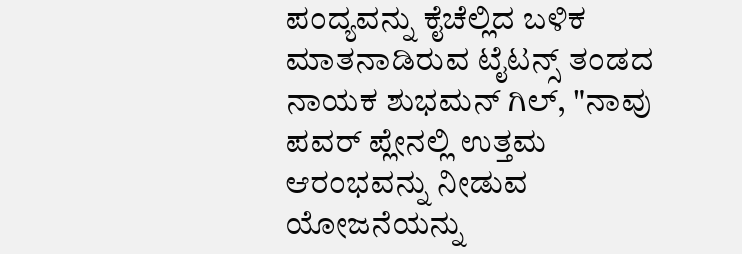ಪಂದ್ಯವನ್ನು ಕೈಚೆಲ್ಲಿದ ಬಳಿಕ ಮಾತನಾಡಿರುವ ಟೈಟನ್ಸ್ ತಂಡದ ನಾಯಕ ಶುಭಮನ್ ಗಿಲ್, "ನಾವು ಪವರ್ ಪ್ಲೇನಲ್ಲಿ ಉತ್ತಮ ಆರಂಭವನ್ನು ನೀಡುವ ಯೋಜನೆಯನ್ನು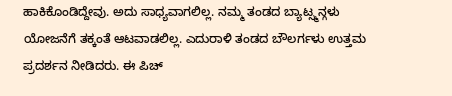ಹಾಕಿಕೊಂಡಿದ್ದೇವು. ಅದು ಸಾಧ್ಯವಾಗಲಿಲ್ಲ. ನಮ್ಮ ತಂಡದ ಬ್ಯಾಟ್ಸ್ಮನ್ಗಳು ಯೋಜನೆಗೆ ತಕ್ಕಂತೆ ಆಟವಾಡಲಿಲ್ಲ. ಎದುರಾಳಿ ತಂಡದ ಬೌಲರ್ಗಳು ಉತ್ತಮ ಪ್ರದರ್ಶನ ನೀಡಿದರು. ಈ ಪಿಚ್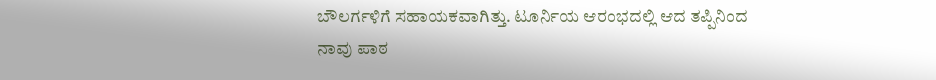ಬೌಲರ್ಗಳಿಗೆ ಸಹಾಯಕವಾಗಿತ್ತು. ಟೂರ್ನಿಯ ಆರಂಭದಲ್ಲಿ ಆದ ತಪ್ಪಿನಿಂದ ನಾವು ಪಾಠ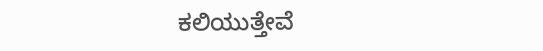ಕಲಿಯುತ್ತೇವೆ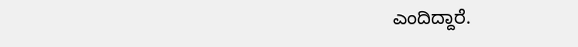ಎಂದಿದ್ದಾರೆ.